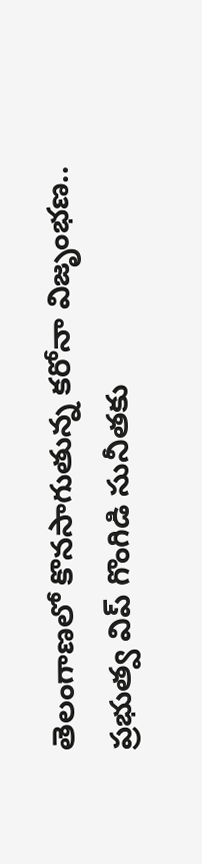తెలంగాణలో కొనసాగుతున్న కరోనా విజృంభణ.. ప్రభుత్వ విప్ గొంగిడి సునీతకు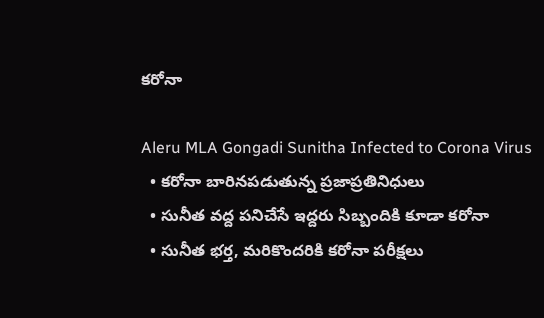కరోనా

Aleru MLA Gongadi Sunitha Infected to Corona Virus
  • కరోనా బారినపడుతున్న ప్రజాప్రతినిధులు
  • సునీత వద్ద పనిచేసే ఇద్దరు సిబ్బందికి కూడా కరోనా
  • సునీత భర్త, మరికొందరికి కరోనా పరీక్షలు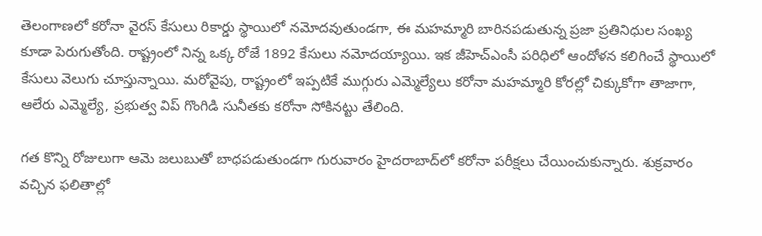తెలంగాణలో కరోనా వైరస్ కేసులు రికార్డు స్థాయిలో నమోదవుతుండగా, ఈ మహమ్మారి బారినపడుతున్న ప్రజా ప్రతినిధుల సంఖ్య కూడా పెరుగుతోంది. రాష్ట్రంలో నిన్న ఒక్క రోజే 1892 కేసులు నమోదయ్యాయి. ఇక జీహెచ్ఎంసీ పరిధిలో ఆందోళన కలిగించే స్థాయిలో కేసులు వెలుగు చూస్తున్నాయి. మరోవైపు, రాష్ట్రంలో ఇప్పటికే ముగ్గురు ఎమ్మెల్యేలు కరోనా మహమ్మారి కోరల్లో చిక్కుకోగా తాజాగా, ఆలేరు ఎమ్మెల్యే, ప్రభుత్వ విప్ గొంగిడి సునీతకు కరోనా సోకినట్టు తేలింది.

గత కొన్ని రోజులుగా ఆమె జలుబుతో బాధపడుతుండగా గురువారం హైదరాబాద్‌లో కరోనా పరీక్షలు చేయించుకున్నారు. శుక్రవారం వచ్చిన ఫలితాల్లో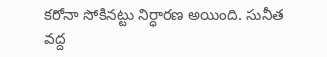కరోనా సోకినట్టు నిర్ధారణ అయింది. సునీత వద్ద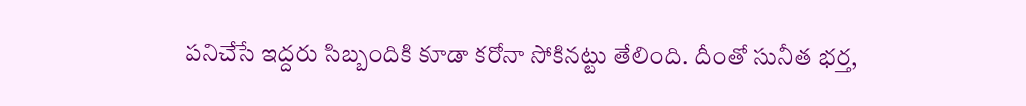పనిచేసే ఇద్దరు సిబ్బందికి కూడా కరోనా సోకినట్టు తేలింది. దీంతో సునీత భర్త,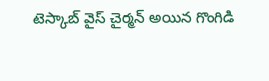టెస్కాబ్ వైస్ చైర్మన్ అయిన గొంగిడి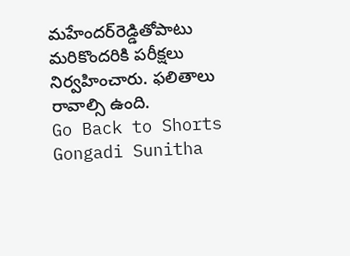మహేందర్‌రెడ్డితోపాటు మరికొందరికి పరీక్షలు నిర్వహించారు. ఫలితాలు రావాల్సి ఉంది.
Go Back to Shorts
Gongadi Sunitha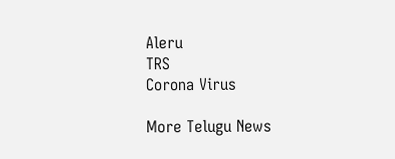Aleru
TRS
Corona Virus

More Telugu News